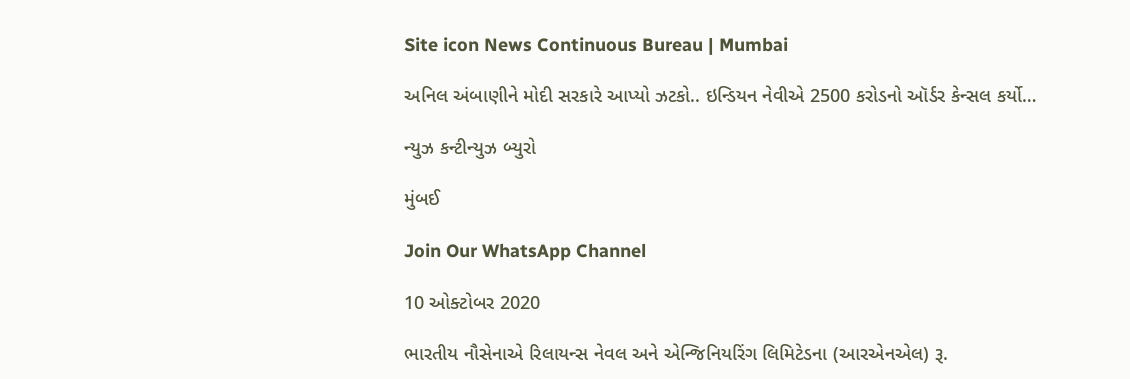Site icon News Continuous Bureau | Mumbai

અનિલ અંબાણીને મોદી સરકારે આપ્યો ઝટકો.. ઇન્ડિયન નેવીએ 2500 કરોડનો ઑર્ડર કેન્સલ કર્યો…

ન્યુઝ કન્ટીન્યુઝ બ્યુરો

મુંબઈ

Join Our WhatsApp Channel

10 ઓક્ટોબર 2020

ભારતીય નૌસેનાએ રિલાયન્સ નેવલ અને એન્જિનિયરિંગ લિમિટેડના (આરએનએલ) રૂ.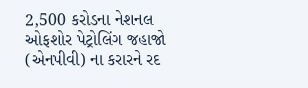2,500 કરોડના નેશનલ ઓફશોર પેટ્રોલિંગ જહાજો (એનપીવી) ના કરારને રદ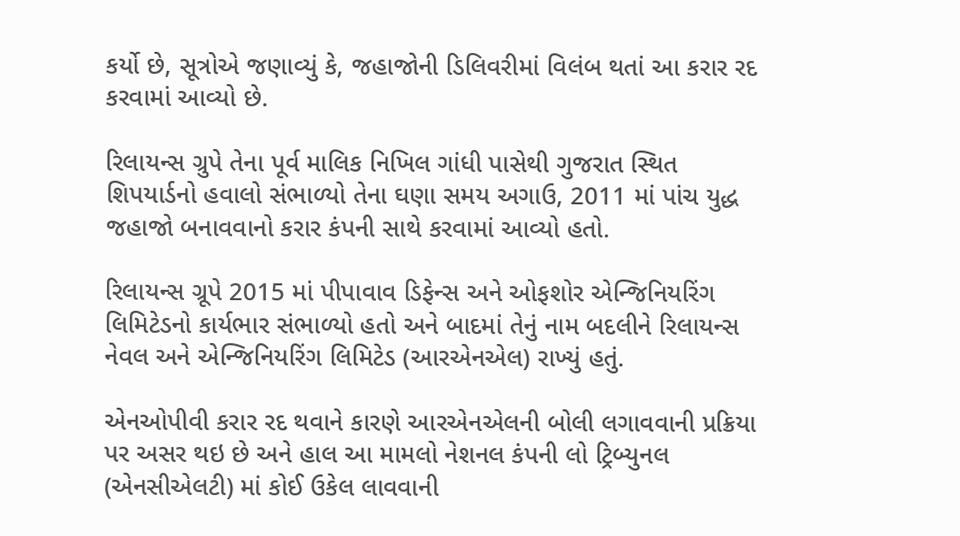કર્યો છે, સૂત્રોએ જણાવ્યું કે, જહાજોની ડિલિવરીમાં વિલંબ થતાં આ કરાર રદ કરવામાં આવ્યો છે.

રિલાયન્સ ગ્રુપે તેના પૂર્વ માલિક નિખિલ ગાંધી પાસેથી ગુજરાત સ્થિત શિપયાર્ડનો હવાલો સંભાળ્યો તેના ઘણા સમય અગાઉ, 2011 માં પાંચ યુદ્ધ જહાજો બનાવવાનો કરાર કંપની સાથે કરવામાં આવ્યો હતો.

રિલાયન્સ ગ્રૂપે 2015 માં પીપાવાવ ડિફેન્સ અને ઓફશોર એન્જિનિયરિંગ લિમિટેડનો કાર્યભાર સંભાળ્યો હતો અને બાદમાં તેનું નામ બદલીને રિલાયન્સ નેવલ અને એન્જિનિયરિંગ લિમિટેડ (આરએનએલ) રાખ્યું હતું.

એનઓપીવી કરાર રદ થવાને કારણે આરએનએલની બોલી લગાવવાની પ્રક્રિયા પર અસર થઇ છે અને હાલ આ મામલો નેશનલ કંપની લો ટ્રિબ્યુનલ (એનસીએલટી) માં કોઈ ઉકેલ લાવવાની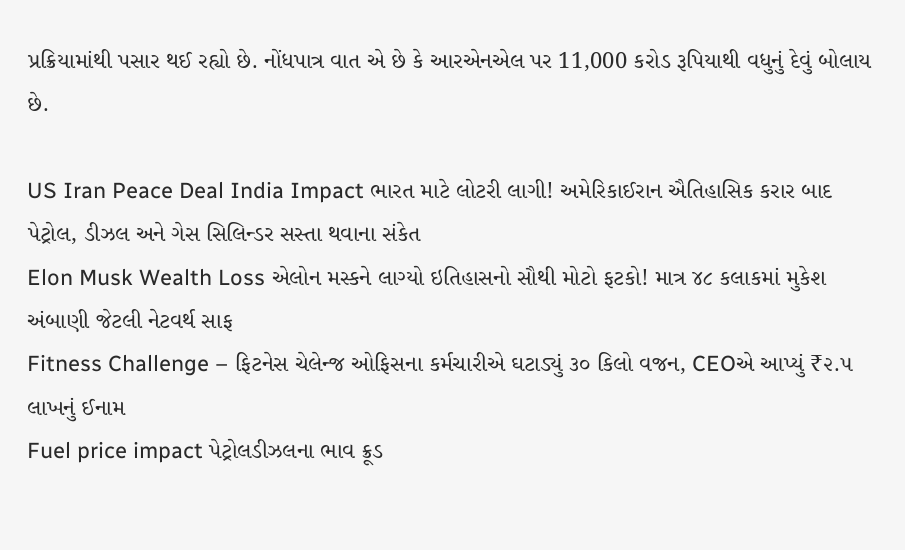પ્રક્રિયામાંથી પસાર થઈ રહ્યો છે. નોંધપાત્ર વાત એ છે કે આરએનએલ પર 11,000 કરોડ રૂપિયાથી વધુનું દેવું બોલાય છે.

US Iran Peace Deal India Impact ભારત માટે લોટરી લાગી! અમેરિકાઈરાન ઐતિહાસિક કરાર બાદ પેટ્રોલ, ડીઝલ અને ગેસ સિલિન્ડર સસ્તા થવાના સંકેત
Elon Musk Wealth Loss એલોન મસ્કને લાગ્યો ઇતિહાસનો સૌથી મોટો ફટકો! માત્ર ૪૮ કલાકમાં મુકેશ અંબાણી જેટલી નેટવર્થ સાફ
Fitness Challenge – ફિટનેસ ચેલેન્જ ઓફિસના કર્મચારીએ ઘટાડ્યું ૩૦ કિલો વજન, CEOએ આપ્યું ₹૨.૫ લાખનું ઈનામ
Fuel price impact પેટ્રોલડીઝલના ભાવ ક્રૂડ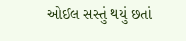ઓઈલ સસ્તું થયું છતાં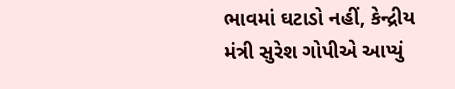ભાવમાં ઘટાડો નહીં, કેન્દ્રીય મંત્રી સુરેશ ગોપીએ આપ્યું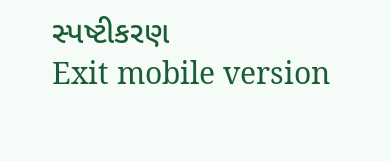સ્પષ્ટીકરણ
Exit mobile version